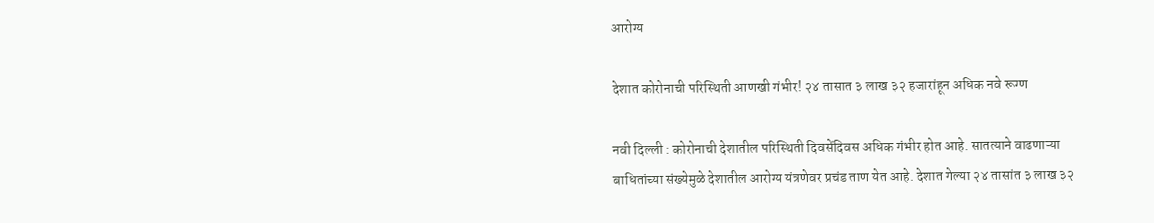आरोग्य

देशात कोरोनाची परिस्थिती आणखी गंभीर! २४ तासात ३ लाख ३२ हजारांहून अधिक नवे रूग्ण

नवी दिल्ली : कोरोनाची देशातील परिस्थिती दिवसेंदिवस अधिक गंभीर होत आहे. सातत्याने वाढणाऱ्या बाधितांच्या संख्येमुळे देशातील आरोग्य यंत्रणेवर प्रचंड ताण येत आहे. देशात गेल्या २४ तासांत ३ लाख ३२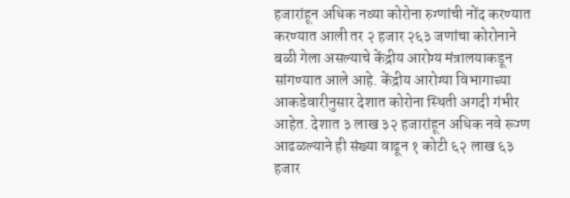हजारांहून अधिक नव्या कोरोना रुग्णांची नोंद करण्यात करण्यात आली तर २ हजार २६३ जणांचा कोरोनाने बळी गेला असल्याचे केंद्रीय आरोग्य मंत्रालयाकडून सांगण्यात आले आहे. केंद्रीय आरोग्या विभागाच्या आकडेवारीनुसार देशात कोरोना स्थिती अगदी गंभीर आहेत. देशात ३ लाख ३२ हजारांहून अधिक नवे रूग्ण आढळल्याने ही संख्या वाढून १ कोटी ६२ लाख ६३ हजार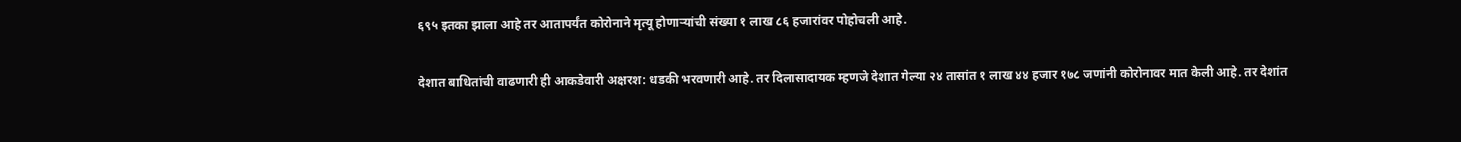६९५ इतका झाला आहे तर आतापर्यंत कोरोनाने मृत्यू होणाऱ्यांची संख्या १ लाख ८६ हजारांवर पोहोचली आहे.

देशात बाधितांची वाढणारी ही आकडेवारी अक्षरश: धडकी भरवणारी आहे. तर दिलासादायक म्हणजे देशात गेल्या २४ तासांत १ लाख ४४ हजार १७८ जणांनी कोरोनावर मात केली आहे. तर देशांत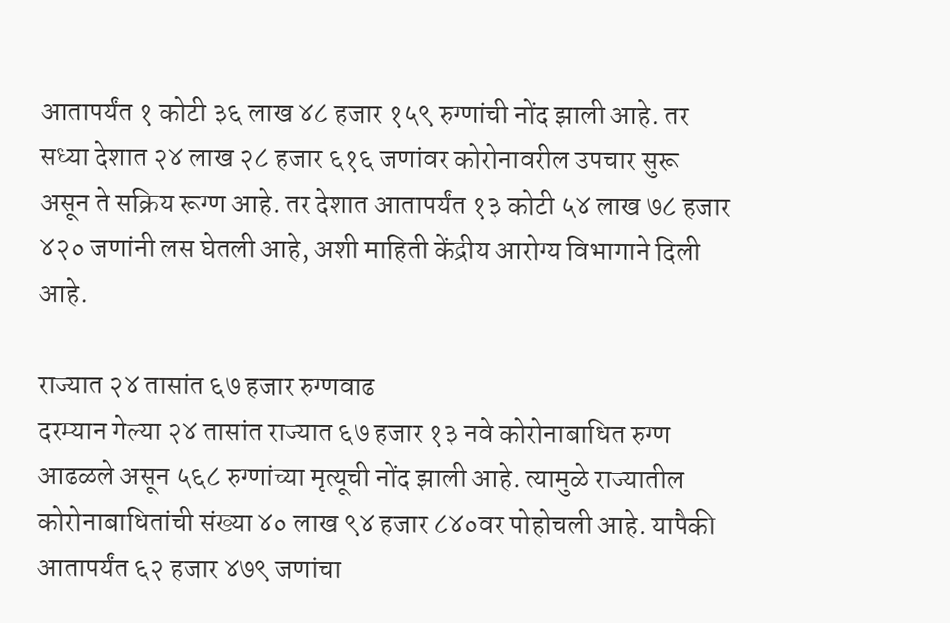आतापर्यंत १ कोटी ३६ लाख ४८ हजार १५९ रुग्णांची नोंद झाली आहे. तर सध्या देशात २४ लाख २८ हजार ६१६ जणांवर कोरोनावरील उपचार सुरू असून ते सक्रिय रूग्ण आहे. तर देशात आतापर्यंत १३ कोटी ५४ लाख ७८ हजार ४२० जणांनी लस घेतली आहे, अशी माहिती केंद्रीय आरोग्य विभागाने दिली आहे.

राज्यात २४ तासांत ६७ हजार रुग्णवाढ
दरम्यान गेल्या २४ तासांत राज्यात ६७ हजार १३ नवे कोरोनाबाधित रुग्ण आढळले असून ५६८ रुग्णांच्या मृत्यूची नोंद झाली आहे. त्यामुळे राज्यातील कोरोनाबाधितांची संख्या ४० लाख ९४ हजार ८४०वर पोहोचली आहे. यापैकी आतापर्यंत ६२ हजार ४७९ जणांचा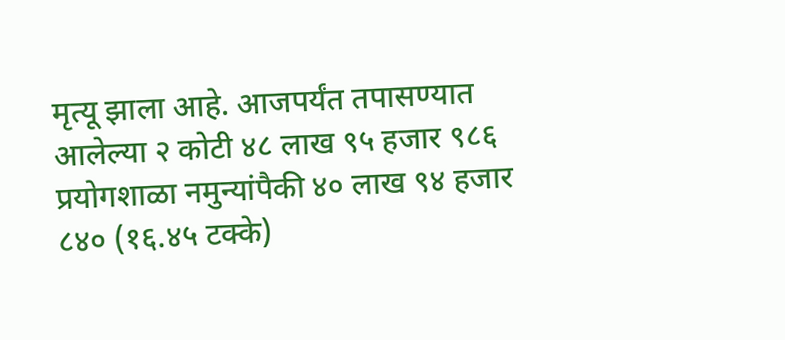मृत्यू झाला आहे. आजपर्यंत तपासण्यात आलेल्या २ कोटी ४८ लाख ९५ हजार ९८६ प्रयोगशाळा नमुन्यांपैकी ४० लाख ९४ हजार ८४० (१६.४५ टक्के)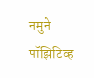नमुने पॉझिटिव्ह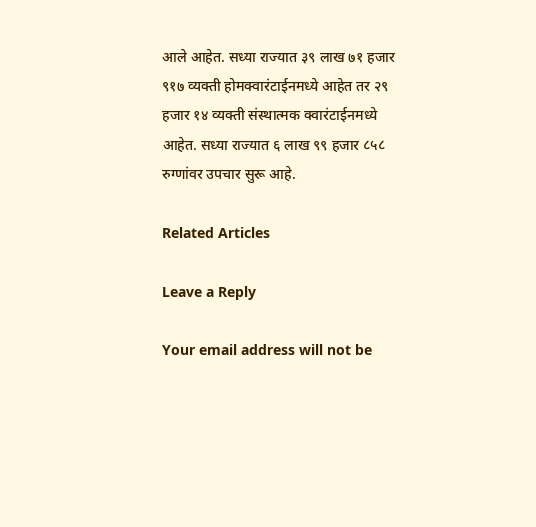आले आहेत. सध्या राज्यात ३९ लाख ७१ हजार ९१७ व्यक्ती होमक्वारंटाईनमध्ये आहेत तर २९ हजार १४ व्यक्ती संस्थात्मक क्वारंटाईनमध्ये आहेत. सध्या राज्यात ६ लाख ९९ हजार ८५८ रुग्णांवर उपचार सुरू आहे.

Related Articles

Leave a Reply

Your email address will not be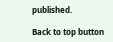published.

Back to top button